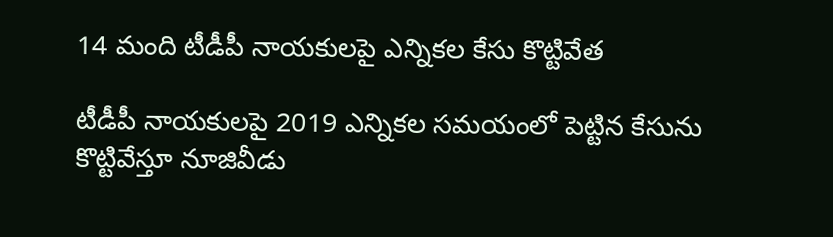14 మంది టీడీపీ నాయకులపై ఎన్నికల కేసు కొట్టివేత

టీడీపీ నాయకులపై 2019 ఎన్నికల సమయంలో పెట్టిన కేసును కొట్టివేస్తూ నూజివీడు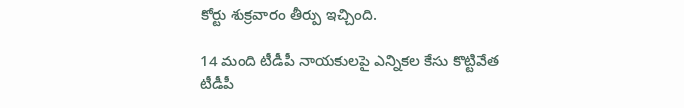కోర్టు శుక్రవారం తీర్పు ఇచ్చింది.

14 మంది టీడీపీ నాయకులపై ఎన్నికల కేసు కొట్టివేత
టీడీపీ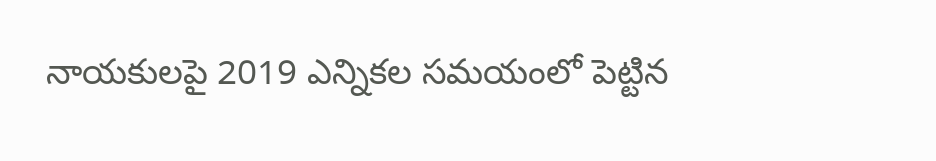నాయకులపై 2019 ఎన్నికల సమయంలో పెట్టిన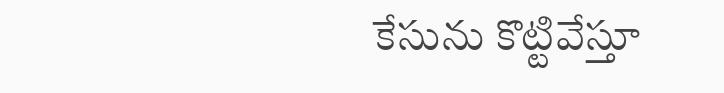కేసును కొట్టివేస్తూ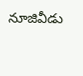నూజివీడు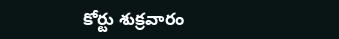కోర్టు శుక్రవారం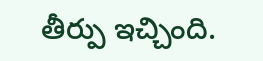తీర్పు ఇచ్చింది.